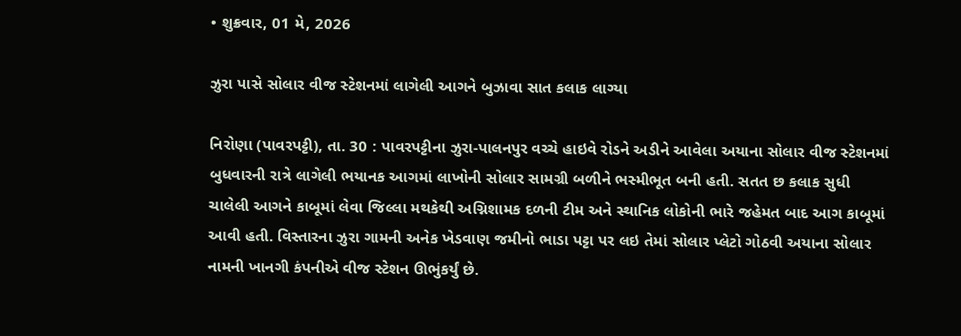• શુક્રવાર, 01 મે, 2026

ઝુરા પાસે સોલાર વીજ સ્ટેશનમાં લાગેલી આગને બુઝાવા સાત કલાક લાગ્યા

નિરોણા (પાવરપટ્ટી), તા. 30 : પાવરપટ્ટીના ઝુરા-પાલનપુર વચ્ચે હાઇવે રોડને અડીને આવેલા અયાના સોલાર વીજ સ્ટેશનમાં બુધવારની રાત્રે લાગેલી ભયાનક આગમાં લાખોની સોલાર સામગ્રી બળીને ભસ્મીભૂત બની હતી. સતત છ કલાક સુધી ચાલેલી આગને કાબૂમાં લેવા જિલ્લા મથકેથી અગ્નિશામક દળની ટીમ અને સ્થાનિક લોકોની ભારે જહેમત બાદ આગ કાબૂમાં આવી હતી. વિસ્તારના ઝુરા ગામની અનેક ખેડવાણ જમીનો ભાડા પટ્ટા પર લઇ તેમાં સોલાર પ્લેટો ગોઠવી અયાના સોલાર નામની ખાનગી કંપનીએ વીજ સ્ટેશન ઊભુંકર્યું છે.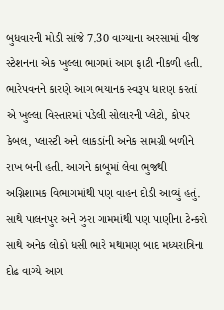બુધવારની મોડી સાંજે 7.30 વાગ્યાના અરસામાં વીજ સ્ટેશનના એક ખુલ્લા ભાગમાં આગ ફાટી નીકળી હતી. ભારેપવનને કારણે આગ ભયાનક સ્વરૂપ ધારણ કરતાં એ ખુલ્લા વિસ્તારમાં પડેલી સોલારની પ્લેટો, કોપર કેબલ, પ્લાસ્ટી અને લાકડાંની અનેક સામગ્રી બળીને રાખ બની હતી. આગને કાબૂમાં લેવા ભુજથી અગ્નિશામક વિભાગમાંથી પણ વાહન દોડી આવ્યું હતું. સાથે પાલનપુર અને ઝુરા ગામમાંથી પણ પાણીના ટેન્કરો સાથે અનેક લોકો ધસી ભારે મથામણ બાદ મધ્યરાત્રિના દોઢ વાગ્યે આગ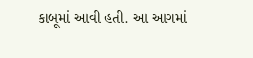કાબૂમાં આવી હતી. આ આગમાં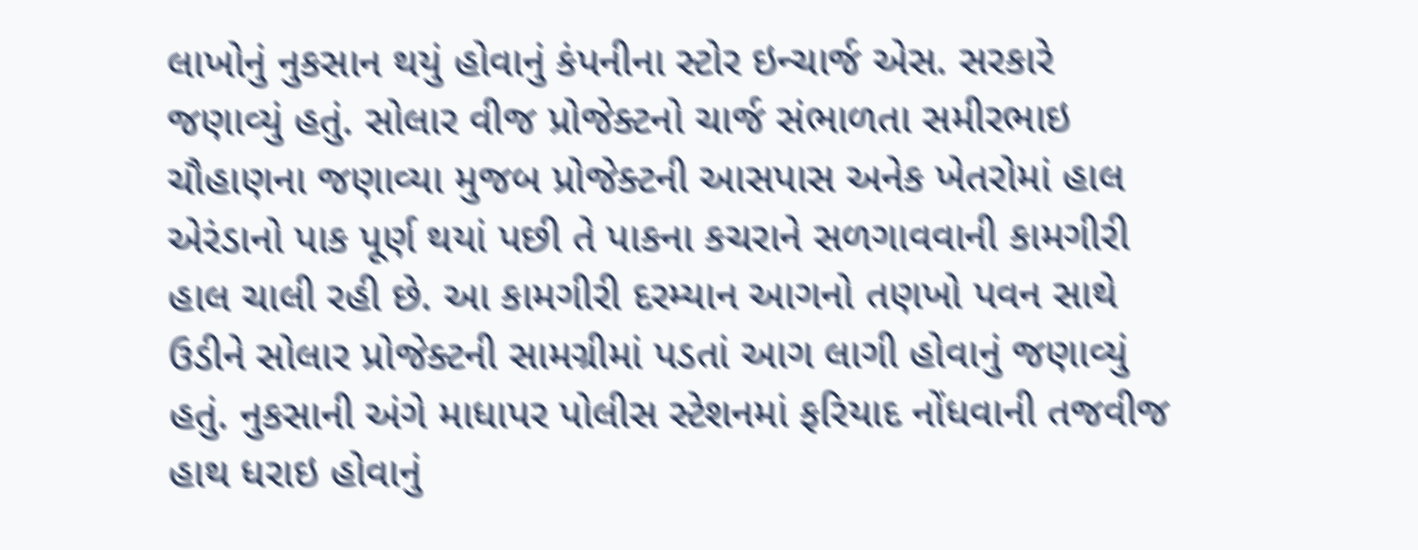લાખોનું નુકસાન થયું હોવાનું કંપનીના સ્ટોર ઇન્ચાર્જ એસ. સરકારે જણાવ્યું હતું. સોલાર વીજ પ્રોજેક્ટનો ચાર્જ સંભાળતા સમીરભાઇ ચૌહાણના જણાવ્યા મુજબ પ્રોજેક્ટની આસપાસ અનેક ખેતરોમાં હાલ એરંડાનો પાક પૂર્ણ થયાં પછી તે પાકના કચરાને સળગાવવાની કામગીરી હાલ ચાલી રહી છે. આ કામગીરી દરમ્યાન આગનો તણખો પવન સાથે ઉડીને સોલાર પ્રોજેક્ટની સામગ્રીમાં પડતાં આગ લાગી હોવાનું જણાવ્યું હતું. નુકસાની અંગે માધાપર પોલીસ સ્ટેશનમાં ફરિયાદ નોંધવાની તજવીજ હાથ ધરાઇ હોવાનું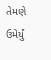તેમણે ઉમેર્યું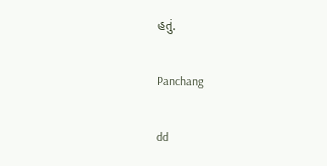હતું.

Panchang

dd